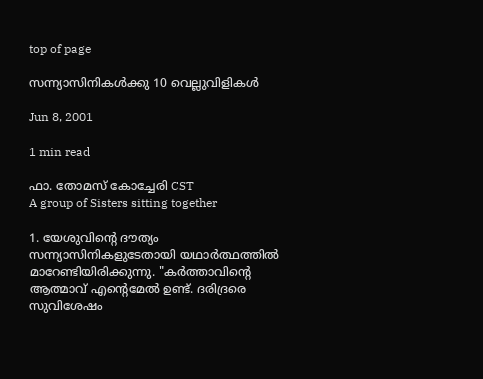top of page

സന്ന്യാസിനികള്‍ക്കു 10 വെല്ലുവിളികള്‍

Jun 8, 2001

1 min read

ഫാ. തോമസ് കോച്ചേരി CST
A group of Sisters sitting together

1. യേശുവിന്‍റെ ദൗത്യം സന്ന്യാസിനികളുടേതായി യഥാര്‍ത്ഥത്തില്‍ മാറേണ്ടിയിരിക്കുന്നു. "കര്‍ത്താവിന്‍റെ ആത്മാവ് എന്‍റെമേല്‍ ഉണ്ട്. ദരിദ്രരെ സുവിശേഷം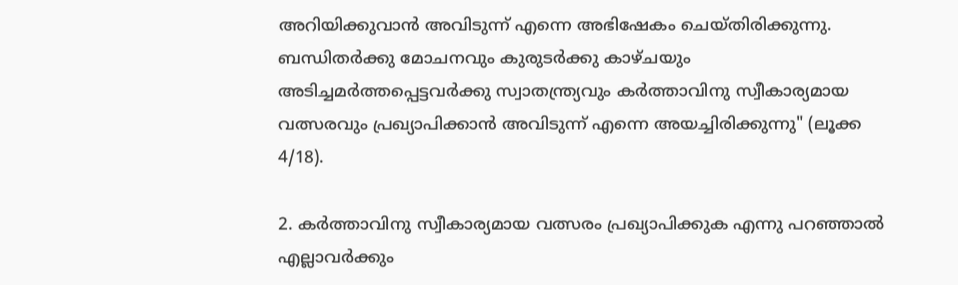അറിയിക്കുവാന്‍ അവിടുന്ന് എന്നെ അഭിഷേകം ചെയ്തിരിക്കുന്നു. ബന്ധിതര്‍ക്കു മോചനവും കുരുടര്‍ക്കു കാഴ്ചയും അടിച്ചമര്‍ത്തപ്പെട്ടവര്‍ക്കു സ്വാതന്ത്ര്യവും കര്‍ത്താവിനു സ്വീകാര്യമായ വത്സരവും പ്രഖ്യാപിക്കാന്‍ അവിടുന്ന് എന്നെ അയച്ചിരിക്കുന്നു" (ലൂക്ക 4/18).

2. കര്‍ത്താവിനു സ്വീകാര്യമായ വത്സരം പ്രഖ്യാപിക്കുക എന്നു പറഞ്ഞാല്‍ എല്ലാവര്‍ക്കും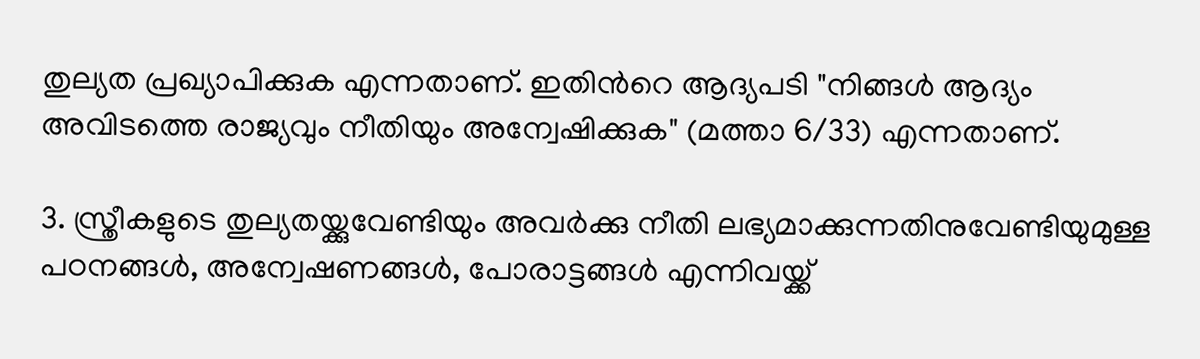തുല്യത പ്രഖ്യാപിക്കുക എന്നതാണ്. ഇതിന്‍റെ ആദ്യപടി "നിങ്ങള്‍ ആദ്യം അവിടത്തെ രാജ്യവും നീതിയും അന്വേഷിക്കുക" (മത്താ 6/33) എന്നതാണ്.

3. സ്ത്രീകളുടെ തുല്യതയ്ക്കുവേണ്ടിയും അവര്‍ക്കു നീതി ലഭ്യമാക്കുന്നതിനുവേണ്ടിയുമുള്ള പഠനങ്ങള്‍, അന്വേഷണങ്ങള്‍, പോരാട്ടങ്ങള്‍ എന്നിവയ്ക്ക്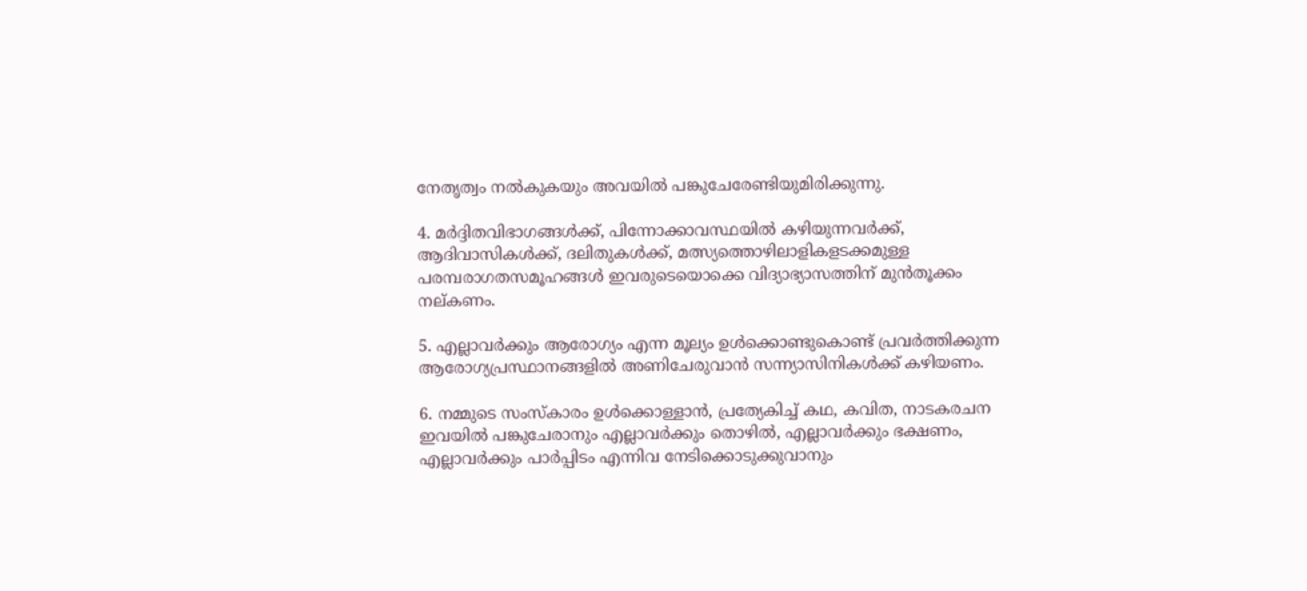നേതൃത്വം നല്‍കുകയും അവയില്‍ പങ്കുചേരേണ്ടിയുമിരിക്കുന്നു.

4. മര്‍ദ്ദിതവിഭാഗങ്ങള്‍ക്ക്, പിന്നോക്കാവസ്ഥയില്‍ കഴിയുന്നവര്‍ക്ക്, ആദിവാസികള്‍ക്ക്, ദലിതുകള്‍ക്ക്, മത്സ്യത്തൊഴിലാളികളടക്കമുള്ള പരമ്പരാഗതസമൂഹങ്ങള്‍ ഇവരുടെയൊക്കെ വിദ്യാഭ്യാസത്തിന് മുന്‍തൂക്കം നല്കണം.

5. എല്ലാവര്‍ക്കും ആരോഗ്യം എന്ന മൂല്യം ഉള്‍ക്കൊണ്ടുകൊണ്ട് പ്രവര്‍ത്തിക്കുന്ന ആരോഗ്യപ്രസ്ഥാനങ്ങളില്‍ അണിചേരുവാന്‍ സന്ന്യാസിനികള്‍ക്ക് കഴിയണം.

6. നമ്മുടെ സംസ്കാരം ഉള്‍ക്കൊള്ളാന്‍, പ്രത്യേകിച്ച് കഥ, കവിത, നാടകരചന ഇവയില്‍ പങ്കുചേരാനും എല്ലാവര്‍ക്കും തൊഴില്‍, എല്ലാവര്‍ക്കും ഭക്ഷണം, എല്ലാവര്‍ക്കും പാര്‍പ്പിടം എന്നിവ നേടിക്കൊടുക്കുവാനും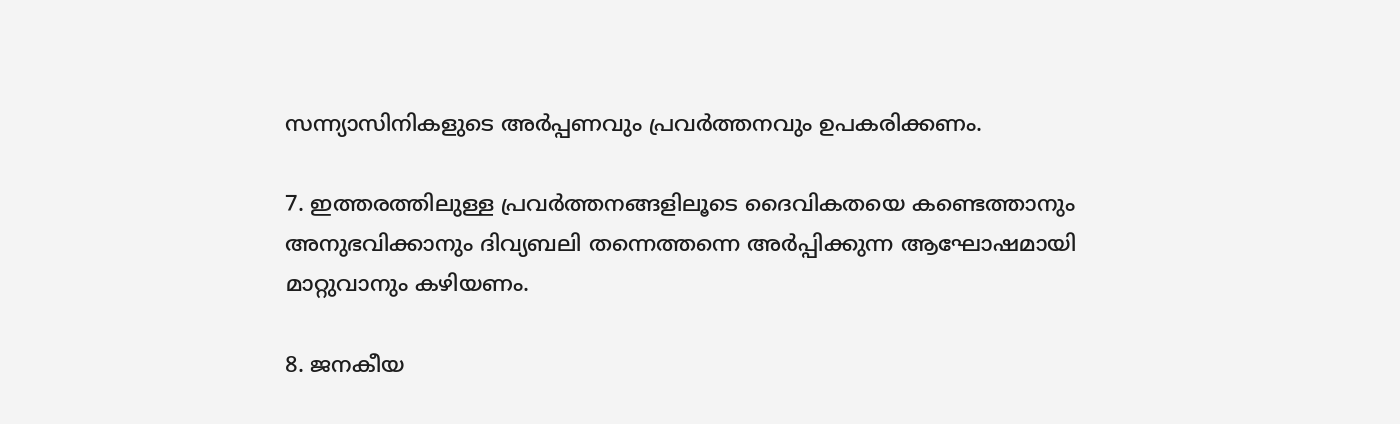സന്ന്യാസിനികളുടെ അര്‍പ്പണവും പ്രവര്‍ത്തനവും ഉപകരിക്കണം.

7. ഇത്തരത്തിലുള്ള പ്രവര്‍ത്തനങ്ങളിലൂടെ ദൈവികതയെ കണ്ടെത്താനും അനുഭവിക്കാനും ദിവ്യബലി തന്നെത്തന്നെ അര്‍പ്പിക്കുന്ന ആഘോഷമായി മാറ്റുവാനും കഴിയണം.

8. ജനകീയ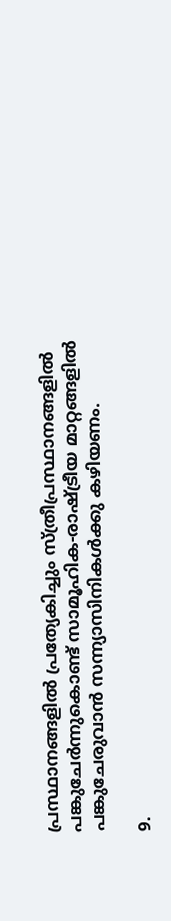പ്രസ്ഥാനങ്ങളില്‍ പ്രത്യേകിച്ചും സ്ത്രീപ്രസ്ഥാനങ്ങളില്‍ പങ്കുചേര്‍ന്നുകൊണ്ട് സാമൂഹിക-രാഷ്ട്രീയ മാറ്റങ്ങളില്‍ പങ്കുചേരുവാന്‍ സന്ന്യാസിനികള്‍ക്കു കഴിയണം.

9.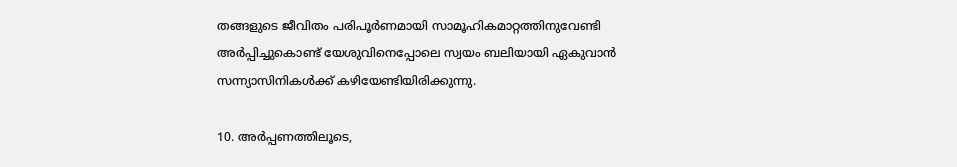തങ്ങളുടെ ജീവിതം പരിപൂര്‍ണമായി സാമൂഹികമാറ്റത്തിനുവേണ്ടി അര്‍പ്പിച്ചുകൊണ്ട് യേശുവിനെപ്പോലെ സ്വയം ബലിയായി ഏകുവാന്‍ സന്ന്യാസിനികള്‍ക്ക് കഴിയേണ്ടിയിരിക്കുന്നു.

10. അര്‍പ്പണത്തിലൂടെ,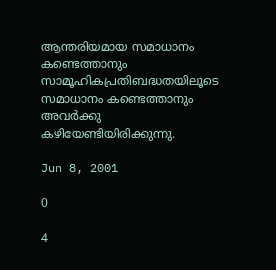ആന്തരിയമായ സമാധാനം കണ്ടെത്താനും സാമൂഹികപ്രതിബദ്ധതയിലൂടെ സമാധാനം കണ്ടെത്താനും അവര്‍ക്കു കഴിയേണ്ടിയിരിക്കുന്നു.

Jun 8, 2001

0

4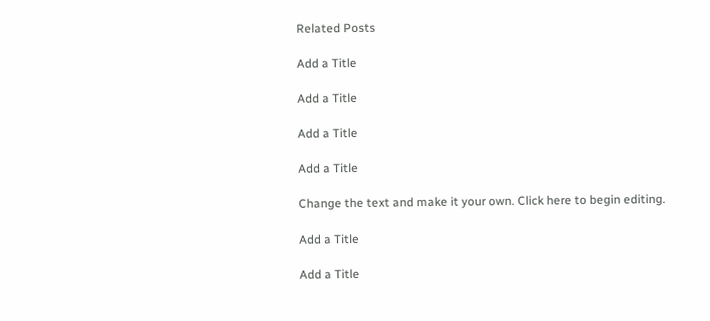Related Posts

Add a Title

Add a Title

Add a Title

Add a Title

Change the text and make it your own. Click here to begin editing.

Add a Title

Add a Title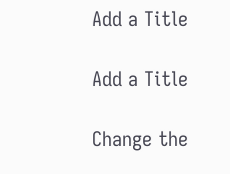Add a Title

Add a Title

Change the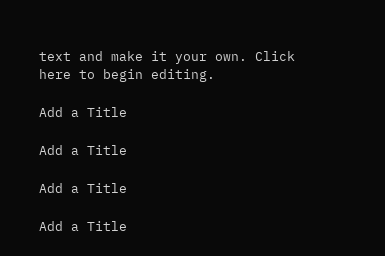text and make it your own. Click here to begin editing.

Add a Title

Add a Title

Add a Title

Add a Title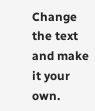Change the text and make it your own.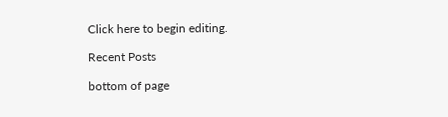Click here to begin editing.

Recent Posts

bottom of page